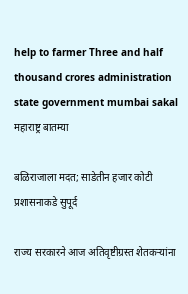help to farmer Three and half thousand crores administration state government mumbai sakal
महाराष्ट्र बातम्या

बळिराजाला मदत; साडेतीन हजार कोटी प्रशासनाकडे सुपूर्द

राज्य सरकारने आज अतिवृष्टीग्रस्त शेतकऱ्यांना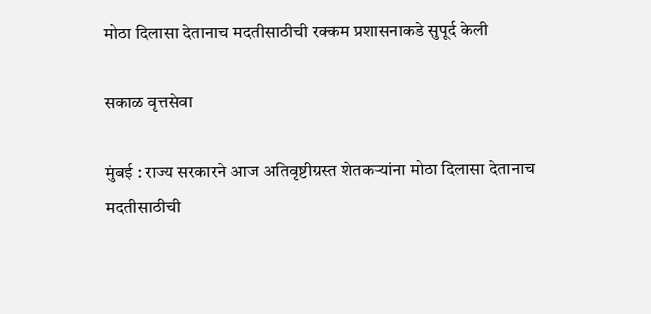मोठा दिलासा देतानाच मदतीसाठीची रक्कम प्रशासनाकडे सुपूर्द केली

सकाळ वृत्तसेवा

मुंबई : राज्य सरकारने आज अतिवृष्टीग्रस्त शेतकऱ्यांना मोठा दिलासा देतानाच मदतीसाठीची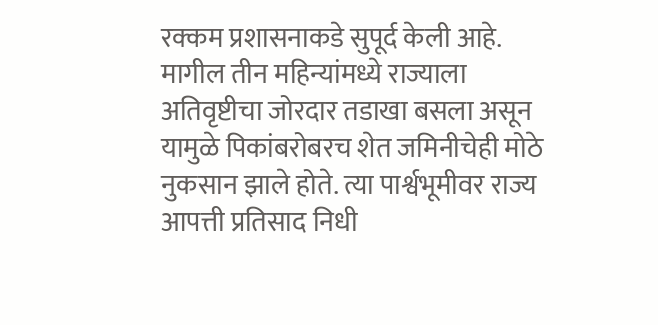रक्कम प्रशासनाकडे सुपूर्द केली आहे. मागील तीन महिन्यांमध्ये राज्याला अतिवृष्टीचा जोरदार तडाखा बसला असून यामुळे पिकांबरोबरच शेत जमिनीचेही मोठे नुकसान झाले होते. त्या पार्श्वभूमीवर राज्य आपत्ती प्रतिसाद निधी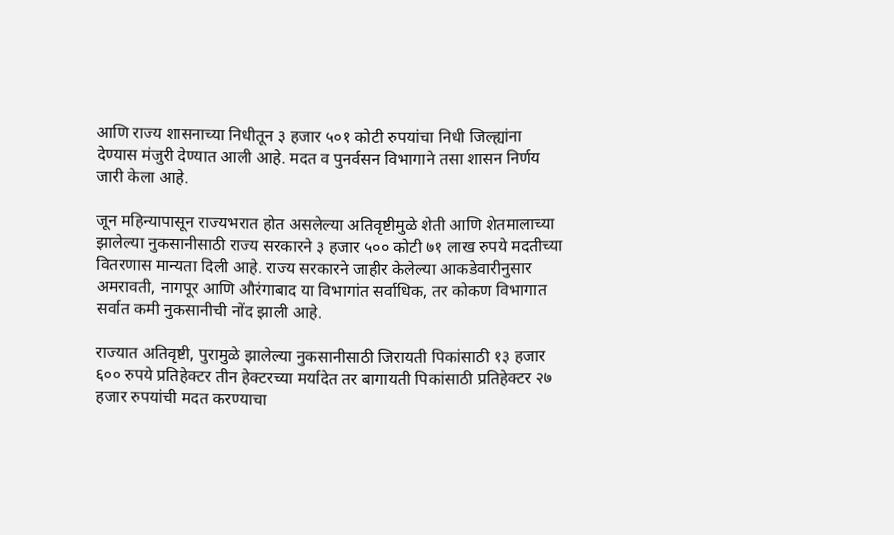आणि राज्य शासनाच्या निधीतून ३ हजार ५०१ कोटी रुपयांचा निधी जिल्ह्यांना देण्यास मंजुरी देण्यात आली आहे. मदत व पुनर्वसन विभागाने तसा शासन निर्णय जारी केला आहे.

जून महिन्यापासून राज्यभरात होत असलेल्या अतिवृष्टीमुळे शेती आणि शेतमालाच्या झालेल्या नुकसानीसाठी राज्य सरकारने ३ हजार ५०० कोटी ७१ लाख रुपये मदतीच्या वितरणास मान्यता दिली आहे. राज्य सरकारने जाहीर केलेल्या आकडेवारीनुसार अमरावती, नागपूर आणि औरंगाबाद या विभागांत सर्वाधिक, तर कोकण विभागात सर्वात कमी नुकसानीची नोंद झाली आहे.

राज्यात अतिवृष्टी, पुरामुळे झालेल्या नुकसानीसाठी जिरायती पिकांसाठी १३ हजार ६०० रुपये प्रतिहेक्टर तीन हेक्टरच्या मर्यादेत तर बागायती पिकांसाठी प्रतिहेक्टर २७ हजार रुपयांची मदत करण्याचा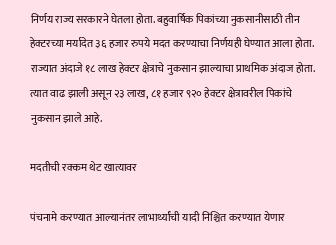निर्णय राज्य सरकारने घेतला होता. बहुवार्षिक पिकांच्या नुकसानीसाठी तीन हेक्टरच्या मर्यादेत ३६ हजार रुपये मदत करण्याचा निर्णयही घेण्यात आला होता. राज्यात अंदाजे १८ लाख हेक्टर क्षेत्राचे नुकसान झाल्याचा प्राथमिक अंदाज होता. त्यात वाढ झाली असून २३ लाख, ८१ हजार ९२० हेक्टर क्षेत्रावरील पिकांचे नुकसान झाले आहे.

मदतीची रक्कम थेट खात्यावर

पंचनामे करण्यात आल्यानंतर लाभार्थ्यांची यादी निश्चित करण्यात येणार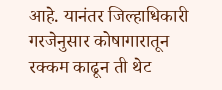आहे. यानंतर जिल्हाधिकारी गरजेनुसार कोषागारातून रक्कम काढून ती थेट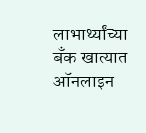लाभार्थ्यांच्या बँक खात्यात ऑनलाइन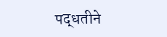पद्धतीने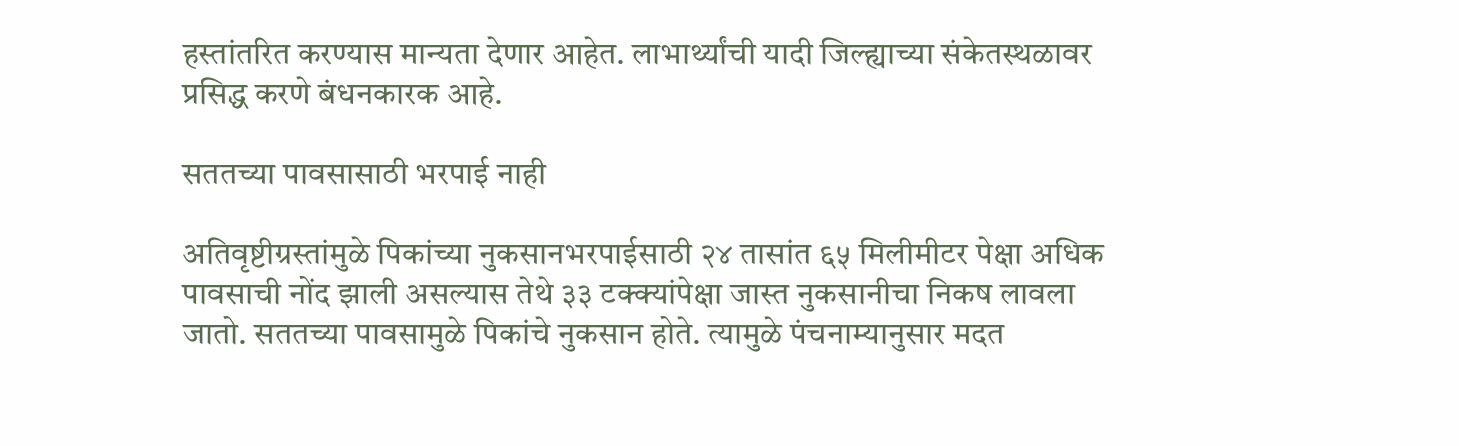हस्तांतरित करण्यास मान्यता देणार आहेत. लाभार्थ्यांची यादी जिल्ह्याच्या संकेतस्थळावर प्रसिद्ध करणे बंधनकारक आहे.

सततच्या पावसासाठी भरपाई नाही

अतिवृष्टीग्रस्तांमुळे पिकांच्या नुकसानभरपाईसाठी २४ तासांत ६५ मिलीमीटर पेक्षा अधिक पावसाची नोंद झाली असल्यास तेथे ३३ टक्क्यांपेक्षा जास्त नुकसानीचा निकष लावला जातो. सततच्या पावसामुळे पिकांचे नुकसान होते. त्यामुळे पंचनाम्यानुसार मदत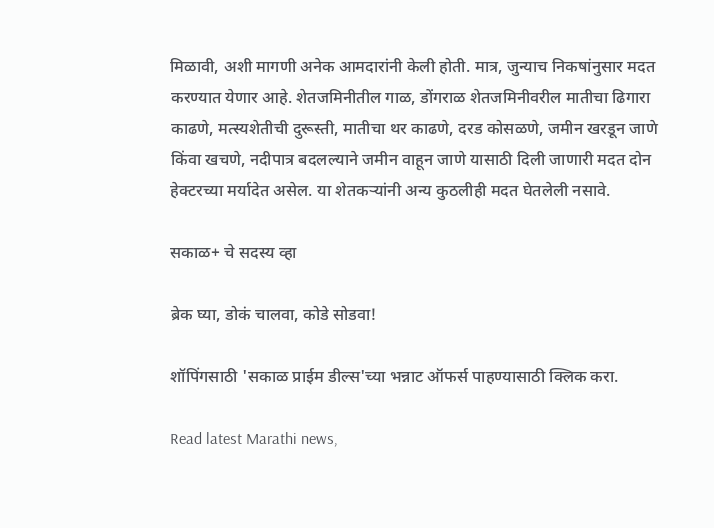मिळावी, अशी मागणी अनेक आमदारांनी केली होती. मात्र, जुन्याच निकषांनुसार मदत करण्यात येणार आहे. शेतजमिनीतील गाळ, डोंगराळ शेतजमिनीवरील मातीचा ढिगारा काढणे, मत्स्यशेतीची दुरूस्ती, मातीचा थर काढणे, दरड कोसळणे, जमीन खरडून जाणे किंवा खचणे, नदीपात्र बदलल्याने जमीन वाहून जाणे यासाठी दिली जाणारी मदत दोन हेक्टरच्या मर्यादेत असेल. या शेतकऱ्यांनी अन्य कुठलीही मदत घेतलेली नसावे.

सकाळ+ चे सदस्य व्हा

ब्रेक घ्या, डोकं चालवा, कोडे सोडवा!

शॉपिंगसाठी 'सकाळ प्राईम डील्स'च्या भन्नाट ऑफर्स पाहण्यासाठी क्लिक करा.

Read latest Marathi news,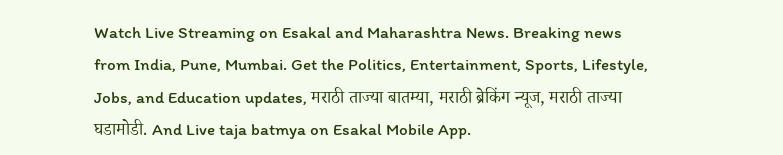Watch Live Streaming on Esakal and Maharashtra News. Breaking news from India, Pune, Mumbai. Get the Politics, Entertainment, Sports, Lifestyle, Jobs, and Education updates, मराठी ताज्या बातम्या, मराठी ब्रेकिंग न्यूज, मराठी ताज्या घडामोडी. And Live taja batmya on Esakal Mobile App.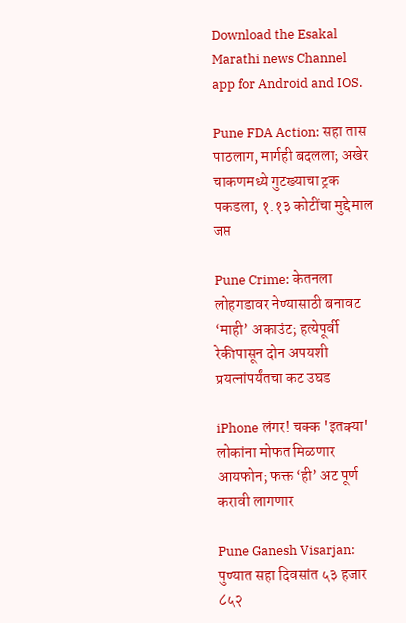Download the Esakal Marathi news Channel app for Android and IOS.

Pune FDA Action: सहा तास पाठलाग, मार्गही बदलला; अखेर चाकणमध्ये गुटख्याचा ट्रक पकडला, १.१३ कोटींचा मुद्देमाल जप्त

Pune Crime: केतनला लोहगडावर नेण्यासाठी बनावट ‘माही’ अकाउंट; हत्येपूर्वी रेकीपासून दोन अपयशी प्रयत्नांपर्यंतचा कट उघड

iPhone लंगर! चक्क 'इतक्या' लोकांना मोफत मिळणार आयफोन; फक्त ‘ही’ अट पूर्ण करावी लागणार

Pune Ganesh Visarjan: पुण्यात सहा दिवसांत ५३ हजार ८५२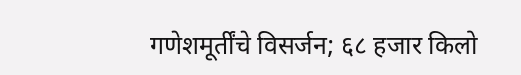गणेशमूर्तींचे विसर्जन; ६८ हजार किलो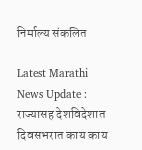निर्माल्य संकलित

Latest Marathi News Update : राज्यासह देशविदेशात दिवसभरात काय काय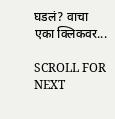घडलं? वाचा एका क्लिकवर...

SCROLL FOR NEXT